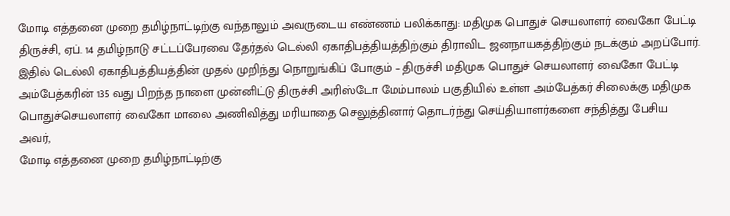மோடி எத்தனை முறை தமிழ்நாட்டிற்கு வந்தாலும் அவருடைய எண்ணம் பலிக்காது: மதிமுக பொதுச் செயலாளர் வைகோ பேட்டி
திருச்சி, ஏப். 14 தமிழ்நாடு சட்டப்பேரவை தேர்தல் டெல்லி ஏகாதிபத்தியத்திற்கும் திராவிட ஜனநாயகத்திற்கும் நடக்கும் அறப்போர். இதில் டெல்லி ஏகாதிபத்தியத்தின் முதல் முறிந்து நொறுங்கிப் போகும் – திருச்சி மதிமுக பொதுச் செயலாளர் வைகோ பேட்டி
அம்பேத்கரின் 135 வது பிறந்த நாளை முன்னிட்டு திருச்சி அரிஸ்டோ மேம்பாலம் பகுதியில் உள்ள அம்பேத்கர் சிலைக்கு மதிமுக பொதுச்செயலாளர் வைகோ மாலை அணிவித்து மரியாதை செலுத்தினார் தொடர்ந்து செய்தியாளர்களை சந்தித்து பேசிய அவர்,
மோடி எத்தனை முறை தமிழ்நாட்டிற்கு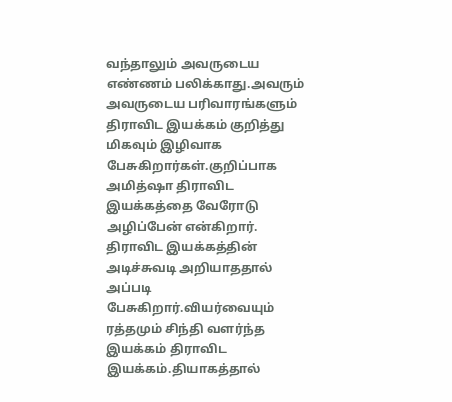வந்தாலும் அவருடைய எண்ணம் பலிக்காது.அவரும் அவருடைய பரிவாரங்களும் திராவிட இயக்கம் குறித்து மிகவும் இழிவாக பேசுகிறார்கள்.குறிப்பாக அமித்ஷா திராவிட இயக்கத்தை வேரோடு அழிப்பேன் என்கிறார்.
திராவிட இயக்கத்தின் அடிச்சுவடி அறியாததால் அப்படி பேசுகிறார்.வியர்வையும் ரத்தமும் சிந்தி வளர்ந்த இயக்கம் திராவிட இயக்கம்.தியாகத்தால்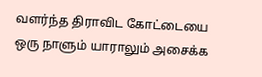வளர்ந்த திராவிட கோட்டையை ஒரு நாளும் யாராலும் அசைக்க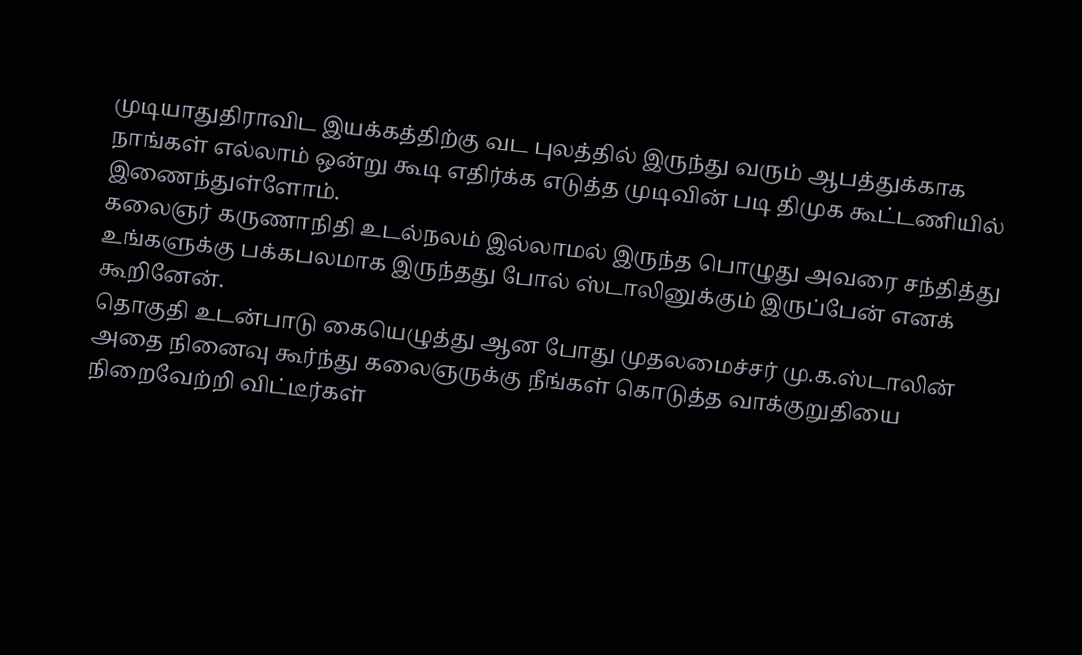முடியாதுதிராவிட இயக்கத்திற்கு வட புலத்தில் இருந்து வரும் ஆபத்துக்காக நாங்கள் எல்லாம் ஒன்று கூடி எதிர்க்க எடுத்த முடிவின் படி திமுக கூட்டணியில் இணைந்துள்ளோம்.
கலைஞர் கருணாநிதி உடல்நலம் இல்லாமல் இருந்த பொழுது அவரை சந்தித்து உங்களுக்கு பக்கபலமாக இருந்தது போல் ஸ்டாலினுக்கும் இருப்பேன் எனக் கூறினேன்.
தொகுதி உடன்பாடு கையெழுத்து ஆன போது முதலமைச்சர் மு.க.ஸ்டாலின் அதை நினைவு கூர்ந்து கலைஞருக்கு நீங்கள் கொடுத்த வாக்குறுதியை நிறைவேற்றி விட்டீர்கள்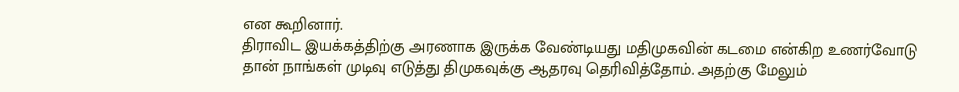என கூறினார்.
திராவிட இயக்கத்திற்கு அரணாக இருக்க வேண்டியது மதிமுகவின் கடமை என்கிற உணர்வோடு தான் நாங்கள் முடிவு எடுத்து திமுகவுக்கு ஆதரவு தெரிவித்தோம். அதற்கு மேலும்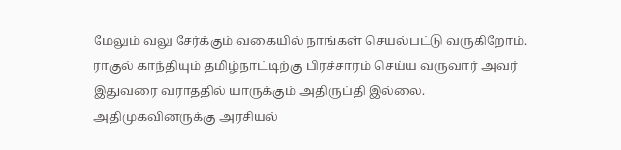மேலும் வலு சேர்க்கும் வகையில் நாங்கள் செயல்பட்டு வருகிறோம்.
ராகுல் காந்தியும் தமிழ்நாட்டிற்கு பிரச்சாரம் செய்ய வருவார் அவர் இதுவரை வராததில் யாருக்கும் அதிருப்தி இல்லை.
அதிமுகவினருக்கு அரசியல்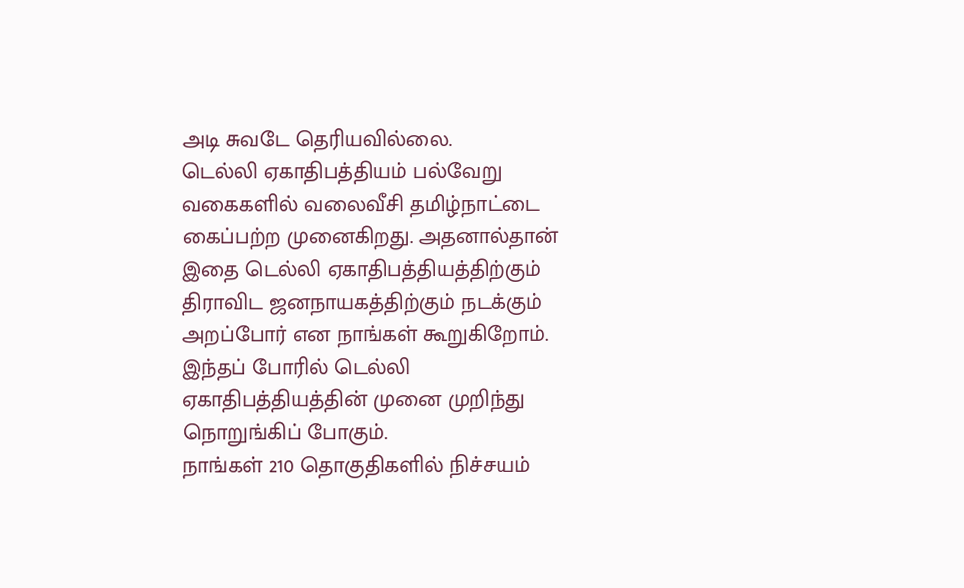அடி சுவடே தெரியவில்லை.
டெல்லி ஏகாதிபத்தியம் பல்வேறு வகைகளில் வலைவீசி தமிழ்நாட்டை கைப்பற்ற முனைகிறது. அதனால்தான் இதை டெல்லி ஏகாதிபத்தியத்திற்கும் திராவிட ஜனநாயகத்திற்கும் நடக்கும் அறப்போர் என நாங்கள் கூறுகிறோம். இந்தப் போரில் டெல்லி ஏகாதிபத்தியத்தின் முனை முறிந்து நொறுங்கிப் போகும்.
நாங்கள் 210 தொகுதிகளில் நிச்சயம்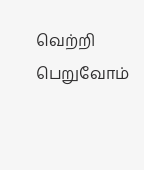வெற்றி பெறுவோம்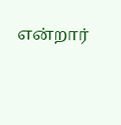என்றார்